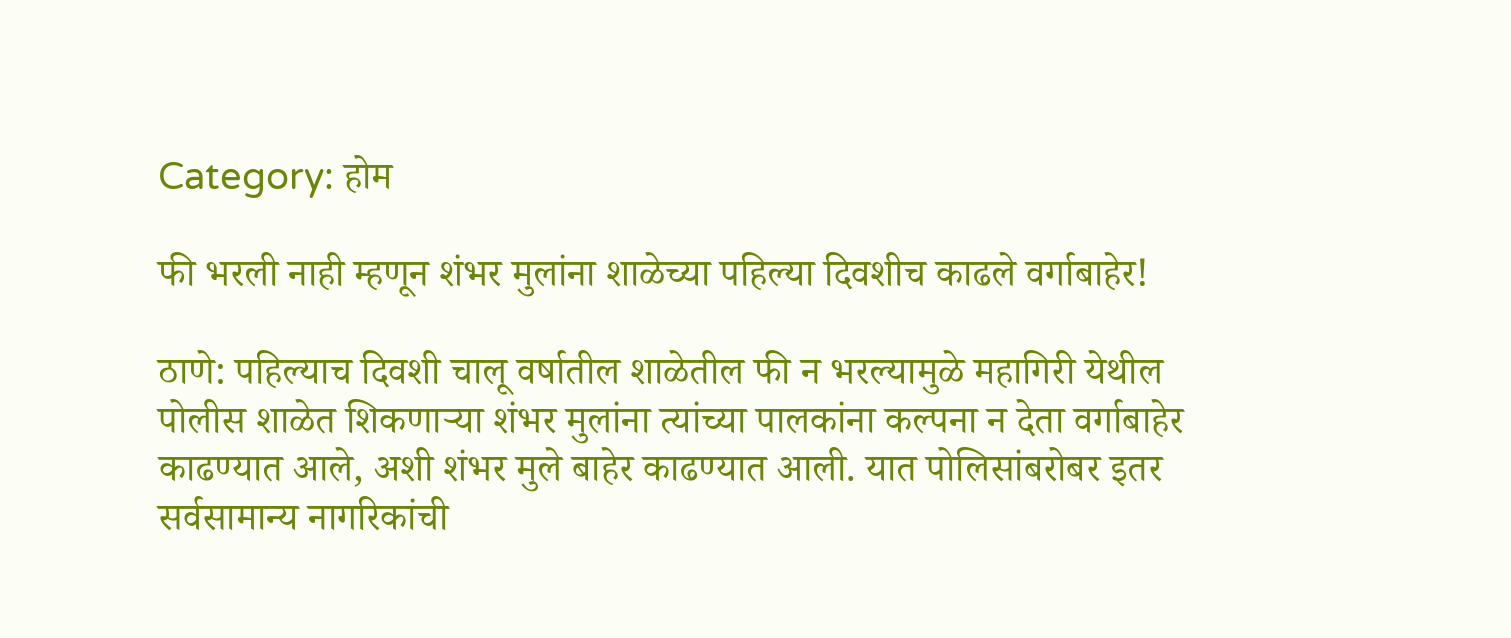Category: होम

फी भरली नाही म्हणून शंभर मुलांना शाळेच्या पहिल्या दिवशीच काढले वर्गाबाहेर!

ठाणे: पहिल्याच दिवशी चालू वर्षातील शाळेतील फी न भरल्यामुळे महागिरी येथील पोलीस शाळेत शिकणाऱ्या शंभर मुलांना त्यांच्या पालकांना कल्पना न देता वर्गाबाहेर काढण्यात आले, अशी शंभर मुले बाहेर काढण्यात आली. यात पोलिसांबरोबर इतर सर्वसामान्य नागरिकांची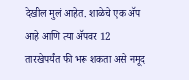देखील मुलं आहेत. शाळेचे एक ॲप आहे आणि त्या ॲपवर 12 तारखेपर्यंत फी भरू शकता असे नमूद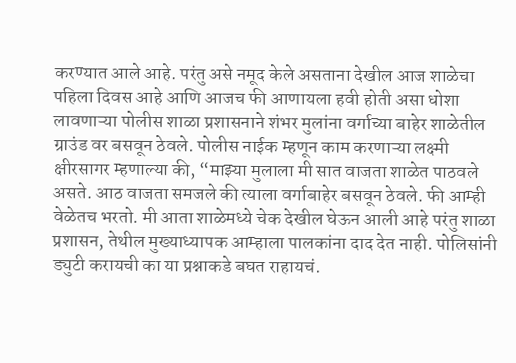करण्यात आले आहे. परंतु असे नमूद केले असताना देखील आज शाळेचा पहिला दिवस आहे आणि आजच फी आणायला हवी होती असा धोशा लावणाऱ्या पोलीस शाळा प्रशासनाने शंभर मुलांना वर्गाच्या बाहेर शाळेतील ग्राउंड वर बसवून ठेवले. पोलीस नाईक म्हणून काम करणाऱ्या लक्ष्मी क्षीरसागर म्हणाल्या की, “माझ्या मुलाला मी सात वाजता शाळेत पाठवले असते. आठ वाजता समजले की त्याला वर्गाबाहेर बसवून ठेवले. फी आम्ही वेळेतच भरतो. मी आता शाळेमध्ये चेक देखील घेऊन आली आहे परंतु शाळा प्रशासन, तेथील मुख्याध्यापक आम्हाला पालकांना दाद देत नाही. पोलिसांनी ड्युटी करायची का या प्रश्नाकडे बघत राहायचं.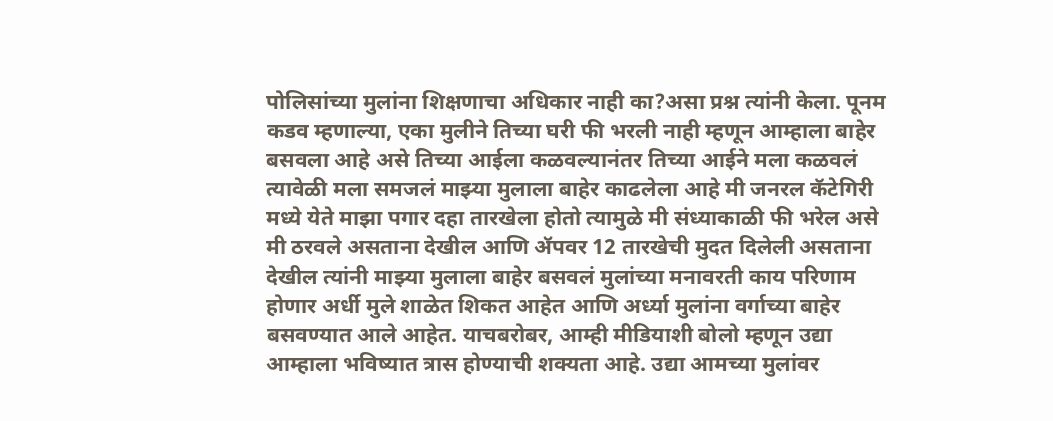पोलिसांच्या मुलांना शिक्षणाचा अधिकार नाही का?असा प्रश्न त्यांनी केला. पूनम कडव म्हणाल्या, एका मुलीने तिच्या घरी फी भरली नाही म्हणून आम्हाला बाहेर बसवला आहे असे तिच्या आईला कळवल्यानंतर तिच्या आईने मला कळवलं त्यावेळी मला समजलं माझ्या मुलाला बाहेर काढलेला आहे मी जनरल कॅटेगिरी मध्ये येते माझा पगार दहा तारखेला होतो त्यामुळे मी संध्याकाळी फी भरेल असे मी ठरवले असताना देखील आणि ॲपवर 12 तारखेची मुदत दिलेली असताना देखील त्यांनी माझ्या मुलाला बाहेर बसवलं मुलांच्या मनावरती काय परिणाम होणार अर्धी मुले शाळेत शिकत आहेत आणि अर्ध्या मुलांना वर्गाच्या बाहेर बसवण्यात आले आहेत. याचबरोबर, आम्ही मीडियाशी बोलो म्हणून उद्या आम्हाला भविष्यात त्रास होण्याची शक्यता आहे. उद्या आमच्या मुलांवर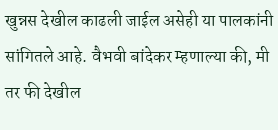खुन्नस देखील काढली जाईल असेही या पालकांनी सांगितले आहे. वैभवी बांदेकर म्हणाल्या की, मी तर फी देखील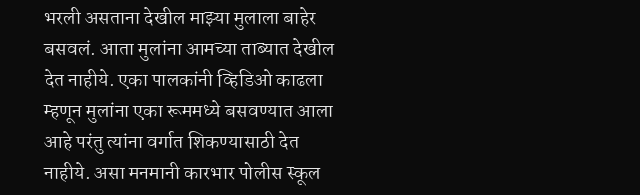भरली असताना देखील माझ्या मुलाला बाहेर बसवलं. आता मुलांना आमच्या ताब्यात देखील देत नाहीये. एका पालकांनी व्हिडिओ काढला म्हणून मुलांना एका रूममध्ये बसवण्यात आला आहे परंतु त्यांना वर्गात शिकण्यासाठी देत नाहीये. असा मनमानी कारभार पोलीस स्कूल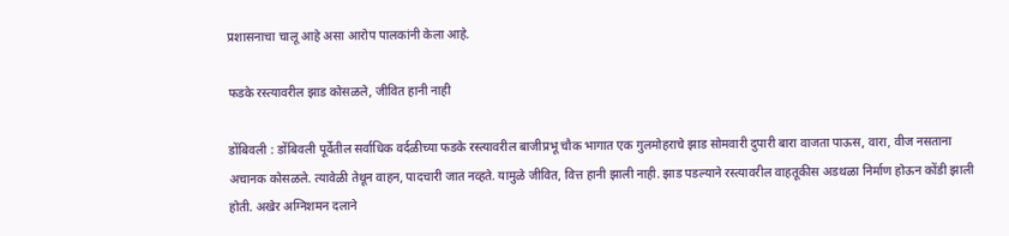प्रशासनाचा चालू आहे असा आरोप पालकांनी केला आहे.

फडके रस्त्यावरील झाड कोसळले, जीवित हानी नाही

डोंबिवली : डोंबिवली पूर्वेतील सर्वाधिक वर्दळीच्या फडके रस्त्यावरील बाजीप्रभू चौक भागात एक गुलमोहराचे झाड सोमवारी दुपारी बारा वाजता पाऊस, वारा, वीज नसताना अचानक कोसळले. त्यावेळी तेथून वाहन, पादचारी जात नव्हते. यामुळे जीवित, वित्त हानी झाली नाही. झाड पडल्याने रस्त्यावरील वाहतूकीस अडथळा निर्माण होऊन कोंडी झाली होती. अखेर अग्निशमन दलाने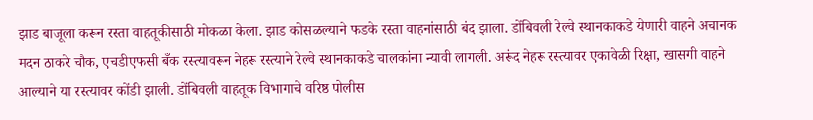झाड बाजूला करून रस्ता वाहतूकीसाठी मोकळा केला. झाड कोसळल्याने फडके रस्ता वाहनांसाठी बंद झाला. डोंबिवली रेल्वे स्थानकाकडे येणारी वाहने अचानक मदन ठाकरे चौक, एचडीएफसी बँक रस्त्यावरून नेहरू रस्त्याने रेल्वे स्थानकाकडे चालकांना न्यावी लागली. अरूंद नेहरू रस्त्यावर एकावेळी रिक्षा, खासगी वाहने आल्याने या रस्त्यावर कोंडी झाली. डोंबिवली वाहतूक विभागाचे वरिष्ठ पोलीस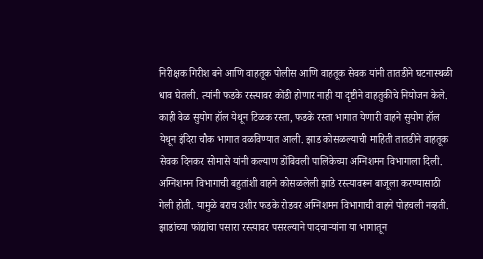निरीक्षक गिरीश बने आणि वाहतूक पोलीस आणि वाहतूक सेवक यांनी तातडीने घटनास्थळी धाव घेतली. त्यांनी फडके रस्त्यावर कोंडी होणार नाही या दृष्टीने वाहतुकीचे नियोजन केले. काही वेळ सुयोग हॉल येथून टिळक रस्ता, फडके रस्ता भागात येणारी वाहने सुयोग हॉल येथून इंदिरा चौक भागात वळविण्यात आली. झाड कोसळल्याची माहिती तातडीने वाहतूक सेवक दिनकर सोमासे यांनी कल्याण डोंबिवली पालिकेच्या अग्निशमन विभागाला दिली. अग्निशमन विभागाची बहुतांशी वाहने कोसळलेली झाडे रस्त्यावरून बाजूला करण्यासाठी गेली होती. यामुळे बराच उशीर फडके रोडवर अग्निशमन विभागाची वाहने पोहचली नव्हती. झाडांच्या फांद्यांचा पसारा रस्त्यावर पसरल्याने पादचाऱ्यांना या भागातून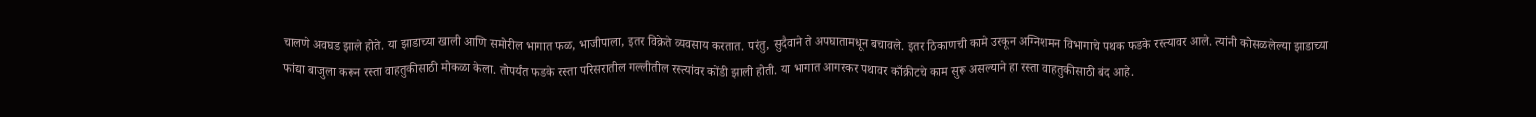चालणे अवघड झाले होते. या झाडाच्या खाली आणि समोरील भागात फळ, भाजीपाला, इतर विक्रेते व्यवसाय करतात. परंतु, सुदैवाने ते अपघातामधून बचावले. इतर ठिकाणची कामे उरकून अग्निशमन विभागाचे पथक फडके रस्त्यावर आले. त्यांनी कोसळलेल्या झाडाच्या फांद्या बाजुला करून रस्ता वाहतुकीसाठी मोकळा केला. तोपर्यंत फडके रस्ता परिसरातील गल्लीतील रस्त्यांवर कोंडी झाली होती. या भागात आगरकर पथावर काँक्रीटचे काम सुरू असल्याने हा रस्ता वाहतुकीसाठी बंद आहे.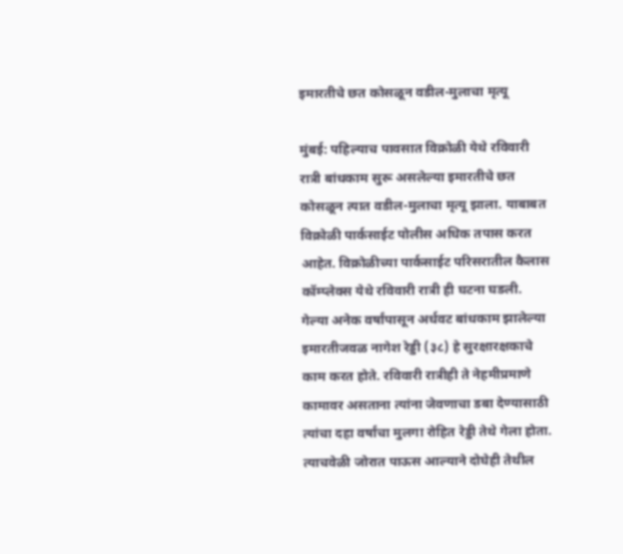इमारतीचे छत कोसळून वडील-मुलाचा मृत्यू

मुंबई: पहिल्याच पावसात विक्रोळी येथे रविवारी रात्री बांधकाम सुरू असलेल्या इमारतीचे छत कोसळून त्यात वडील-मुलाचा मृत्यू झाला. याबाबत विक्रोळी पार्कसाईट पोलीस अधिक तपास करत आहेत. विक्रोळीच्या पार्कसाईट परिसरातील कैलास कॉम्प्लेक्स येथे रविवारी रात्री ही घटना घडली. गेल्या अनेक वर्षांपासून अर्धवट बांधकाम झालेल्या इमारतीजवळ नागेश रेड्डी (३८) हे सुरक्षारक्षकाचे काम करत होते. रविवारी रात्रीही ते नेहमीप्रमाणे कामावर असताना त्यांना जेवणाचा डबा देण्यासाठी त्यांचा दहा वर्षांचा मुलगा रोहित रेड्डी तेथे गेला होता. त्याचवेळी जोरात पाऊस आल्याने दोघेही तेथील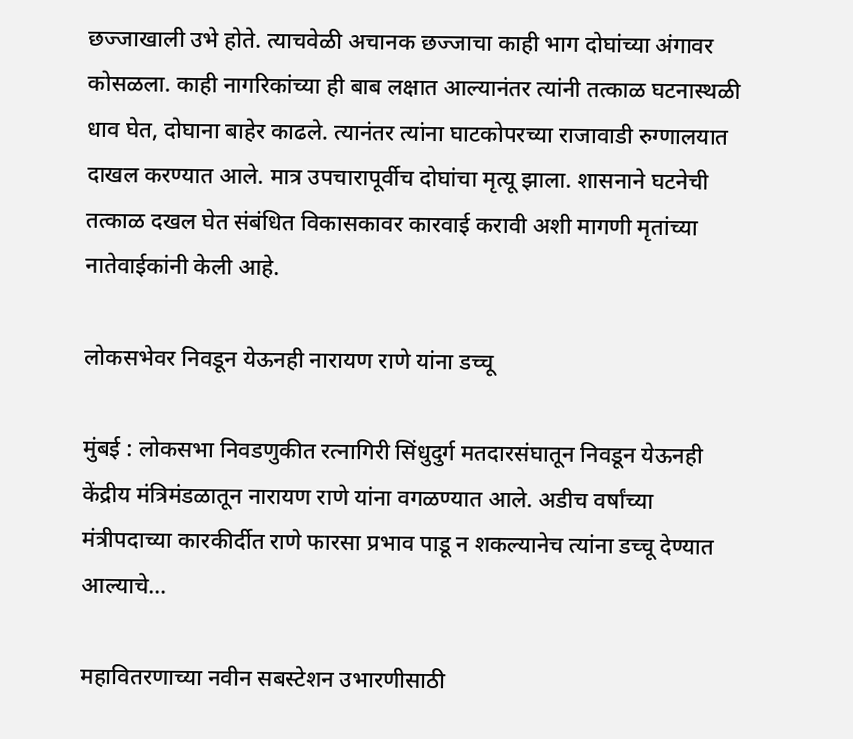छज्जाखाली उभे होते. त्याचवेळी अचानक छज्जाचा काही भाग दोघांच्या अंगावर कोसळला. काही नागरिकांच्या ही बाब लक्षात आल्यानंतर त्यांनी तत्काळ घटनास्थळी धाव घेत, दोघाना बाहेर काढले. त्यानंतर त्यांना घाटकोपरच्या राजावाडी रुग्णालयात दाखल करण्यात आले. मात्र उपचारापूर्वीच दोघांचा मृत्यू झाला. शासनाने घटनेची तत्काळ दखल घेत संबंधित विकासकावर कारवाई करावी अशी मागणी मृतांच्या नातेवाईकांनी केली आहे.

लोकसभेवर निवडून येऊनही नारायण राणे यांना डच्चू

मुंबई : लोकसभा निवडणुकीत रत्नागिरी सिंधुदुर्ग मतदारसंघातून निवडून येऊनही केंद्रीय मंत्रिमंडळातून नारायण राणे यांना वगळण्यात आले. अडीच वर्षांच्या मंत्रीपदाच्या कारकीर्दीत राणे फारसा प्रभाव पाडू न शकल्यानेच त्यांना डच्चू देण्यात आल्याचे…

महावितरणाच्या नवीन सबस्टेशन उभारणीसाठी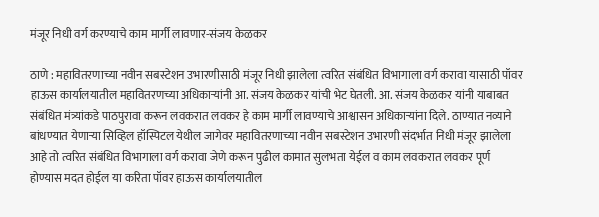मंजूर निधी वर्ग करण्याचे काम मार्गी लावणार-संजय केळकर

ठाणे : महावितरणाच्या नवीन सबस्टेशन उभारणीसाठी मंजूर निधी झालेला त्वरित संबंधित विभागाला वर्ग करावा यासाठी पॉवर हाऊस कार्यालयातील महावितरणच्या अधिकाऱ्यांनी आ. संजय केळकर यांची भेट घेतली. आ. संजय केळकर यांनी याबाबत संबंधित मंत्र्यांकडे पाठपुरावा करून लवकरात लवकर हे काम मार्गी लावण्याचे आश्वासन अधिकाऱ्यांना दिले. ठाण्यात नव्याने बांधण्यात येणाऱ्या सिव्हिल हॉस्पिटल येथील जागेवर महावितरणाच्या नवीन सबस्टेशन उभारणी संदर्भात निधी मंजूर झालेला आहे तो त्वरित संबंधित विभागाला वर्ग करावा जेणे करून पुढील कामात सुलभता येईल व काम लवकरात लवकर पूर्ण होण्यास मदत होईल या करिता पॉवर हाऊस कार्यालयातील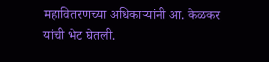महावितरणच्या अधिकाऱ्यांनी आ. केळकर यांची भेट घेतली.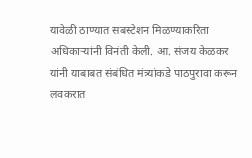यावेळी ठाण्यात सबस्टेशन मिळण्याकरिता अधिकाऱ्यांनी विनंती केली. आ. संजय केळकर यांनी याबाबत संबंधित मंत्र्यांकडे पाठपुरावा करून लवकरात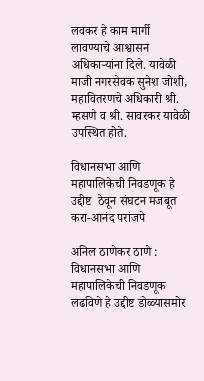लवकर हे काम मार्गी लावण्याचे आश्वासन अधिकाऱ्यांना दिले. यावेळी माजी नगरसेवक सुनेश जोशी, महावितरणचे अधिकारी श्री. म्हसणे व श्री. सावरकर यावेळी उपस्थित होते.

विधानसभा आणि महापालिकेची निवडणूक हे उद्दीष्ट  ठेवून संघटन मजबूत करा-आनंद परांजपे

अनिल ठाणेकर ठाणे : विधानसभा आणि महापालिकेची निवडणूक लढविणे हे उद्दीष्ट डोळ्यासमोर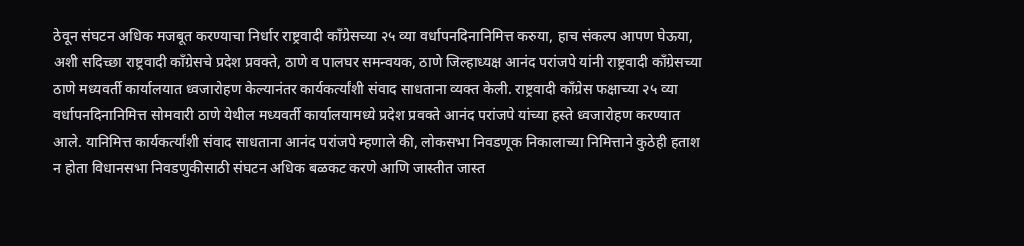ठेवून संघटन अधिक मजबूत करण्याचा निर्धार राष्ट्रवादी काँग्रेसच्या २५ व्या वर्धापनदिनानिमित्त करुया, हाच संकल्प आपण घेऊया, अशी सदिच्छा राष्ट्रवादी काँग्रेसचे प्रदेश प्रवक्ते, ठाणे व पालघर समन्वयक, ठाणे जिल्हाध्यक्ष आनंद परांजपे यांनी राष्ट्रवादी काँग्रेसच्या ठाणे मध्यवर्ती कार्यालयात ध्वजारोहण केल्यानंतर कार्यकर्त्यांशी संवाद साधताना व्यक्त केली. राष्ट्रवादी काँग्रेस फक्षाच्या २५ व्या वर्धापनदिनानिमित्त सोमवारी ठाणे येथील मध्यवर्ती कार्यालयामध्ये प्रदेश प्रवक्ते आनंद परांजपे यांच्या हस्ते ध्वजारोहण करण्यात आले. यानिमित्त कार्यकर्त्यांशी संवाद साधताना आनंद परांजपे म्हणाले की, लोकसभा निवडणूक निकालाच्या निमित्ताने कुठेही हताश न होता विधानसभा निवडणुकीसाठी संघटन अधिक बळकट करणे आणि जास्तीत जास्त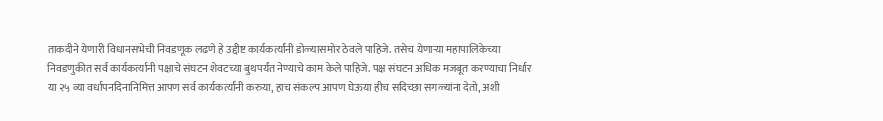ताकदीने येणारी विधानसभेची निवडणूक लढणे हे उद्दीष्ट कार्यकर्त्यांनी डोळ्यासमोर ठेवले पाहिजे. तसेच येणाऱ्या महापालिकेच्या निवडणुकीत सर्व कार्यकर्त्यानी पक्षाचे संघटन शेवटच्या बुथपर्यंत नेण्याचे काम केले पाहिजे. पक्ष संघटन अधिक मजबूत करण्याचा निर्धार या २५ व्या वर्धापनदिनानिमित्त आपण सर्व कार्यकर्त्यांनी करुया, हाच संकल्प आपण घेऊया हीच सदिच्छा सगळ्यांना देतो, अशी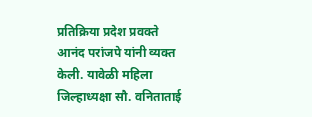प्रतिक्रिया प्रदेश प्रवक्ते आनंद परांजपे यांनी व्यक्त केली. यावेळी महिला जिल्हाध्यक्षा सौ. वनिताताई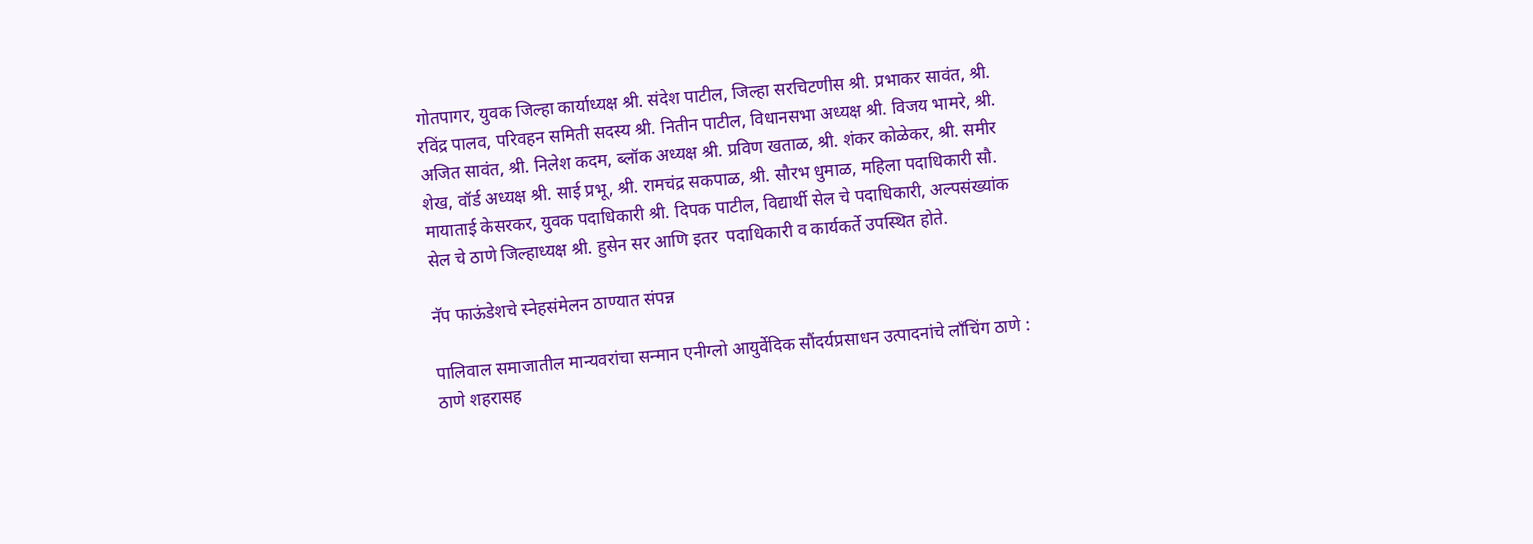गोतपागर, युवक जिल्हा कार्याध्यक्ष श्री. संदेश पाटील, जिल्हा सरचिटणीस श्री. प्रभाकर सावंत, श्री. रविंद्र पालव, परिवहन समिती सदस्य श्री. नितीन पाटील, विधानसभा अध्यक्ष श्री. विजय भामरे, श्री. अजित सावंत, श्री. निलेश कदम, ब्लॉक अध्यक्ष श्री. प्रविण खताळ, श्री. शंकर कोळेकर, श्री. समीर शेख, वॉर्ड अध्यक्ष श्री. साई प्रभू, श्री. रामचंद्र सकपाळ, श्री. सौरभ धुमाळ, महिला पदाधिकारी सौ. मायाताई केसरकर, युवक पदाधिकारी श्री. दिपक पाटील, विद्यार्थी सेल चे पदाधिकारी, अल्पसंख्यांक सेल चे ठाणे जिल्हाध्यक्ष श्री. हुसेन सर आणि इतर  पदाधिकारी व कार्यकर्ते उपस्थित होते.

नॅप फाऊंडेशचे स्नेहसंमेलन ठाण्यात संपन्न

पालिवाल समाजातील मान्यवरांचा सन्मान एनीग्लो आयुर्वेदिक सौंदर्यप्रसाधन उत्पादनांचे लाँचिंग ठाणे : ठाणे शहरासह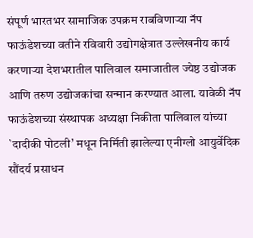संपूर्ण भारतभर सामाजिक उपक्रम राबविणाऱ्या नॅप फाऊंडेशच्या वतीने रविवारी उद्योगक्षेत्रात उल्लेखनीय कार्य करणाऱ्या देशभरातील पालिवाल समाजातील ज्येष्ठ उद्योजक आणि तरुण उद्योजकांचा सन्मान करण्यात आला. यावेळी नॅप फाऊंडेशच्या संस्थापक अध्यक्षा निकीता पालिवाल यांच्या `दादीकी पोटली’ मधून निर्मिती झालेल्या एनीग्लो आयुर्वेदिक सौंदर्य प्रसाधन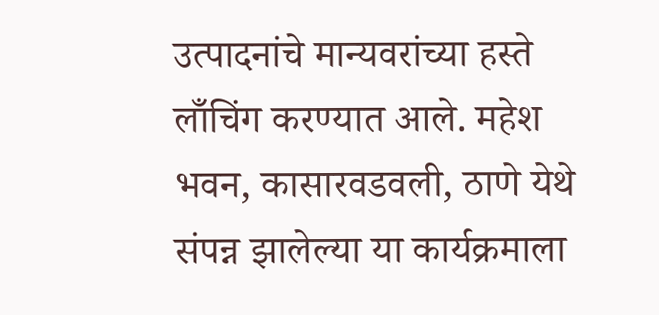उत्पादनांचे मान्यवरांच्या हस्ते लाँचिंग करण्यात आले. महेश भवन, कासारवडवली, ठाणे येथे संपन्न झालेल्या या कार्यक्रमाला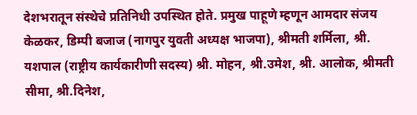देशभरातून संस्थेचे प्रतिनिधी उपस्थित होते. प्रमुख पाहूणे म्हणून आमदार संजय केळकर, डिम्पी बजाज (नागपुर युवती अध्यक्ष भाजपा), श्रीमती शर्मिला, श्री. यशपाल (राष्ट्रीय कार्यकारीणी सदस्य) श्री. मोहन, श्री.उमेश, श्री. आलोक, श्रीमती सीमा, श्री.दिनेश,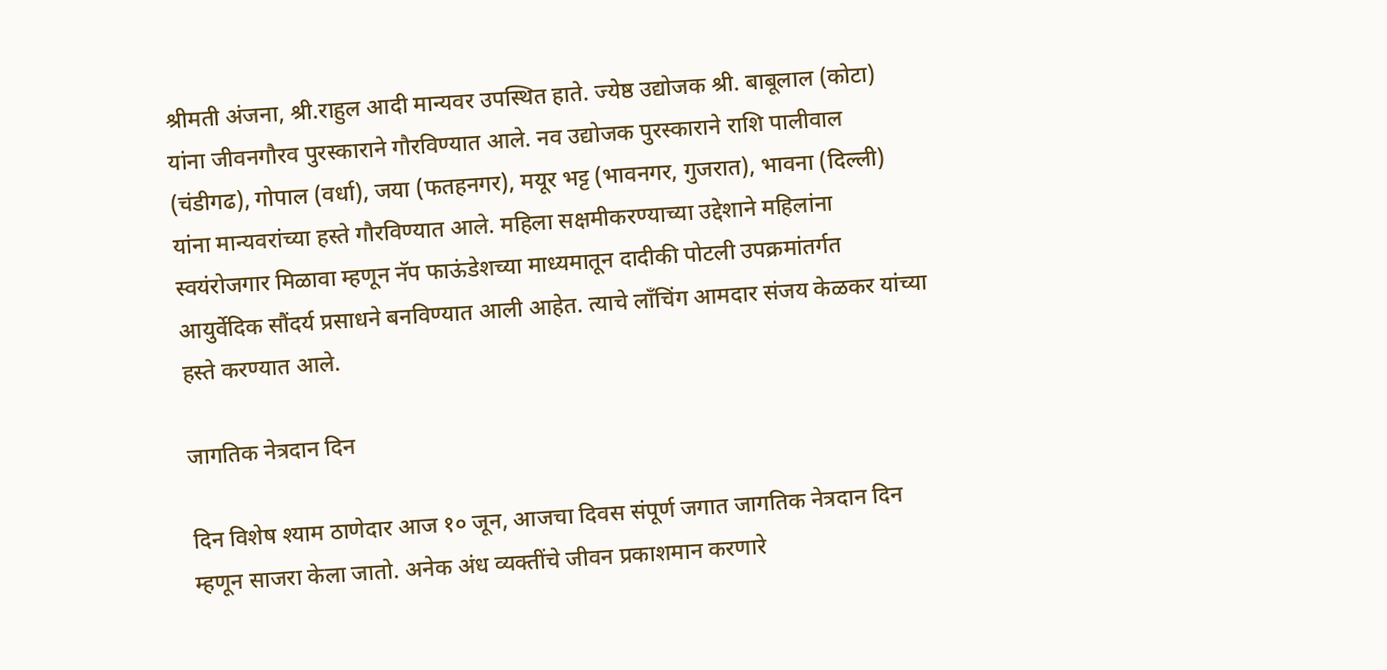श्रीमती अंजना, श्री.राहुल आदी मान्यवर उपस्थित हाते. ज्येष्ठ उद्योजक श्री. बाबूलाल (कोटा) यांना जीवनगौरव पुरस्काराने गौरविण्यात आले. नव उद्योजक पुरस्काराने राशि पालीवाल (चंडीगढ), गोपाल (वर्धा), जया (फतहनगर), मयूर भट्ट (भावनगर, गुजरात), भावना (दिल्ली) यांना मान्यवरांच्या हस्ते गौरविण्यात आले. महिला सक्षमीकरण्याच्या उद्देशाने महिलांना स्वयंरोजगार मिळावा म्हणून नॅप फाऊंडेशच्या माध्यमातून दादीकी पोटली उपक्रमांतर्गत आयुर्वेदिक सौंदर्य प्रसाधने बनविण्यात आली आहेत. त्याचे लाँचिंग आमदार संजय केळकर यांच्या हस्ते करण्यात आले.

जागतिक नेत्रदान दिन

दिन विशेष श्याम ठाणेदार आज १० जून, आजचा दिवस संपूर्ण जगात जागतिक नेत्रदान दिन म्हणून साजरा केला जातो. अनेक अंध व्यक्तींचे जीवन प्रकाशमान करणारे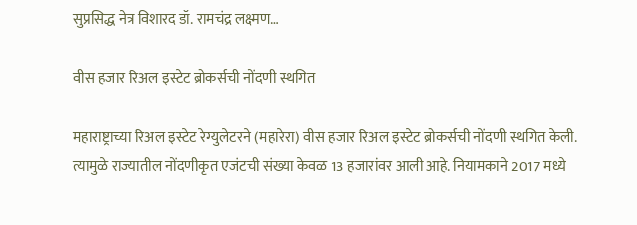सुप्रसिद्ध नेत्र विशारद डॉ. रामचंद्र लक्ष्मण…

वीस हजार रिअल इस्टेट ब्रोकर्सची नोंदणी स्थगित

महाराष्ट्राच्या रिअल इस्टेट रेग्युलेटरने (महारेरा) वीस हजार रिअल इस्टेट ब्रोकर्सची नोंदणी स्थगित केली. त्यामुळे राज्यातील नोंदणीकृत एजंटची संख्या केवळ 13 हजारांवर आली आहे. नियामकाने 2017 मध्ये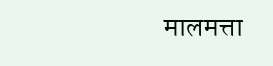मालमत्ता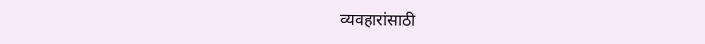व्यवहारांसाठी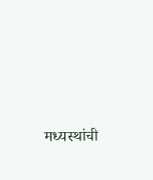मध्यस्थांची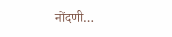नोंदणी…